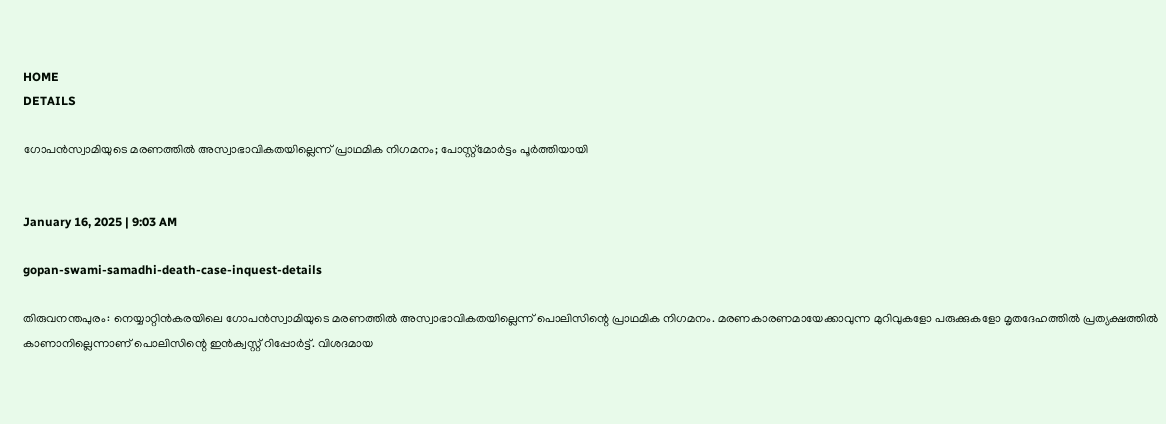HOME
DETAILS

ഗോപന്‍സ്വാമിയുടെ മരണത്തില്‍ അസ്വാഭാവികതയില്ലെന്ന് പ്രാഥമിക നിഗമനം; പോസ്റ്റ്‌മോര്‍ട്ടം പൂര്‍ത്തിയായി


January 16, 2025 | 9:03 AM

gopan-swami-samadhi-death-case-inquest-details

തിരുവനന്തപുരം: നെയ്യാറ്റിന്‍കരയിലെ ഗോപന്‍സ്വാമിയുടെ മരണത്തില്‍ അസ്വാഭാവികതയില്ലെന്ന് പൊലിസിന്റെ പ്രാഥമിക നിഗമനം. മരണകാരണമായേക്കാവുന്ന മുറിവുകളോ പരുക്കുകളോ മൃതദേഹത്തില്‍ പ്രത്യക്ഷത്തില്‍ കാണാനില്ലെന്നാണ് പൊലിസിന്റെ ഇന്‍ക്വസ്റ്റ് റിപ്പോര്‍ട്ട്. വിശദമായ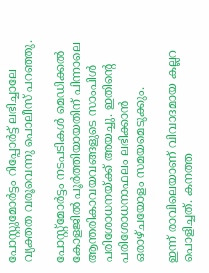പോസ്റ്റുമോര്‍ട്ടം റിപ്പോര്‍ട്ട് ലഭിച്ചാലേ വ്യക്തത വരൂവെന്നു പൊലീസ് പറഞ്ഞു.

പോസ്റ്റ്‌മോര്‍ട്ടം നടപടികള്‍ മെഡിക്കല്‍ കോളജില്‍ പൂര്‍ത്തിയായതിന് പിന്നാലെ ആന്തരികാവയവങ്ങളുടെ സാംപിള്‍ പരിശോധനയ്ക്ക് അയച്ചു. ഇതിന്റെ പരിശോധനാഫലം ലഭിക്കാന്‍ ഒരാഴ്ചയോളം സമയമെടുക്കും.

ഇന്ന് രാവിലെയാണ് വിവാദമായ കല്ലറ പൊളിച്ചത്. കനത്ത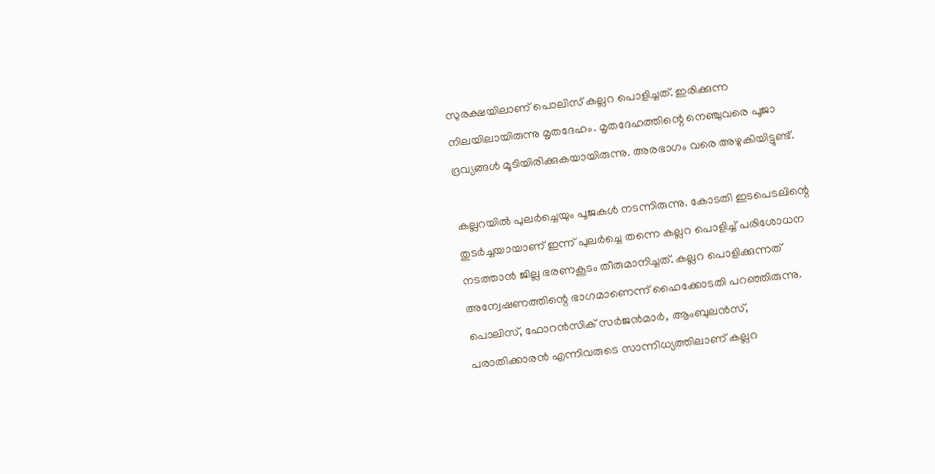സുരക്ഷയിലാണ് പൊലിസ് കല്ലറ പൊളിച്ചത്. ഇരിക്കുന്ന നിലയിലായിരുന്നു മൃതദേഹം. മൃതദേഹത്തിന്റെ നെഞ്ചുവരെ പൂജാ ദ്രവ്യങ്ങള്‍ മൂടിയിരിക്കുകയായിരുന്നു. അരഭാഗം വരെ അഴുകിയിട്ടുണ്ട്.

കല്ലറയില്‍ പുലര്‍ച്ചെയും പൂജകള്‍ നടന്നിരുന്നു. കോടതി ഇടപെടലിന്റെ തുടര്‍ച്ചയായാണ് ഇന്ന് പുലര്‍ച്ചെ തന്നെ കല്ലറ പൊളിച്ച് പരിശോധന നടത്താന്‍ ജില്ല ഭരണകൂടം തീരുമാനിച്ചത്. കല്ലറ പൊളിക്കുന്നത് അന്വേഷണത്തിന്റെ ഭാഗമാണെന്ന് ഹൈക്കോടതി പറഞ്ഞിരുന്നു. പൊലിസ്, ഫോറന്‍സിക് സര്‍ജന്‍മാര്‍, ആംബുലന്‍സ്, പരാതിക്കാരന്‍ എന്നിവരുടെ സാന്നിധ്യത്തിലാണ് കല്ലറ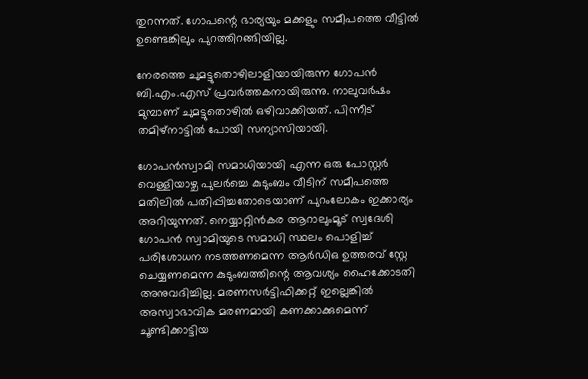തുറന്നത്. ഗോപന്റെ ഭാര്യയും മക്കളും സമീപത്തെ വീട്ടില്‍ ഉണ്ടെങ്കിലും പുറത്തിറങ്ങിയില്ല.

നേരത്തെ ചുമട്ടുതൊഴിലാളിയായിരുന്ന ഗോപന്‍ ബി.എം.എസ് പ്രവര്‍ത്തകനായിരുന്നു. നാലുവര്‍ഷം മുമ്പാണ് ചുമട്ടുതൊഴില്‍ ഒഴിവാക്കിയത്. പിന്നീട് തമിഴ്നാട്ടില്‍ പോയി സന്യാസിയായി.

ഗോപന്‍സ്വാമി സമാധിയായി എന്ന ഒരു പോസ്റ്റര്‍ വെള്ളിയാഴ്ച പുലര്‍ച്ചെ കുടുംബം വീടിന് സമീപത്തെ മതിലില്‍ പതിപ്പിച്ചതോടെയാണ് പുറംലോകം ഇക്കാര്യം അറിയുന്നത്. നെയ്യാറ്റിന്‍കര ആറാലുംമൂട് സ്വദേശി ഗോപന്‍ സ്വാമിയുടെ സമാധി സ്ഥലം പൊളിച്ച് പരിശോധന നടത്തണമെന്ന ആര്‍ഡിഒ ഉത്തരവ് സ്റ്റേ ചെയ്യണമെന്ന കുടുംബത്തിന്റെ ആവശ്യം ഹൈക്കോടതി അനുവദിച്ചില്ല. മരണസര്‍ട്ടിഫിക്കറ്റ് ഇല്ലെങ്കില്‍ അസ്വാഭാവിക മരണമായി കണക്കാക്കുമെന്ന് ചൂണ്ടിക്കാട്ടിയ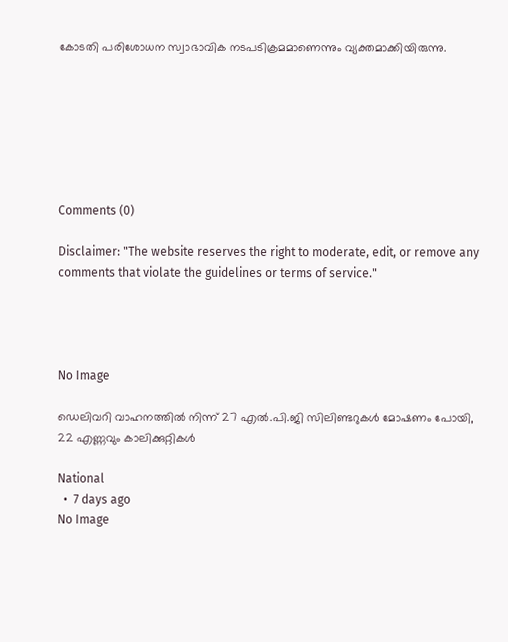കോടതി പരിശോധന സ്വാഭാവിക നടപടിക്രമമാണെന്നും വ്യക്തമാക്കിയിരുന്നു.







Comments (0)

Disclaimer: "The website reserves the right to moderate, edit, or remove any comments that violate the guidelines or terms of service."




No Image

ഡെലിവറി വാഹനത്തില്‍ നിന്ന് 27 എല്‍.പി.ജി സിലിണ്ടറുകള്‍ മോഷണം പോയി, 22 എണ്ണവും കാലിക്കുറ്റികള്‍

National
  •  7 days ago
No Image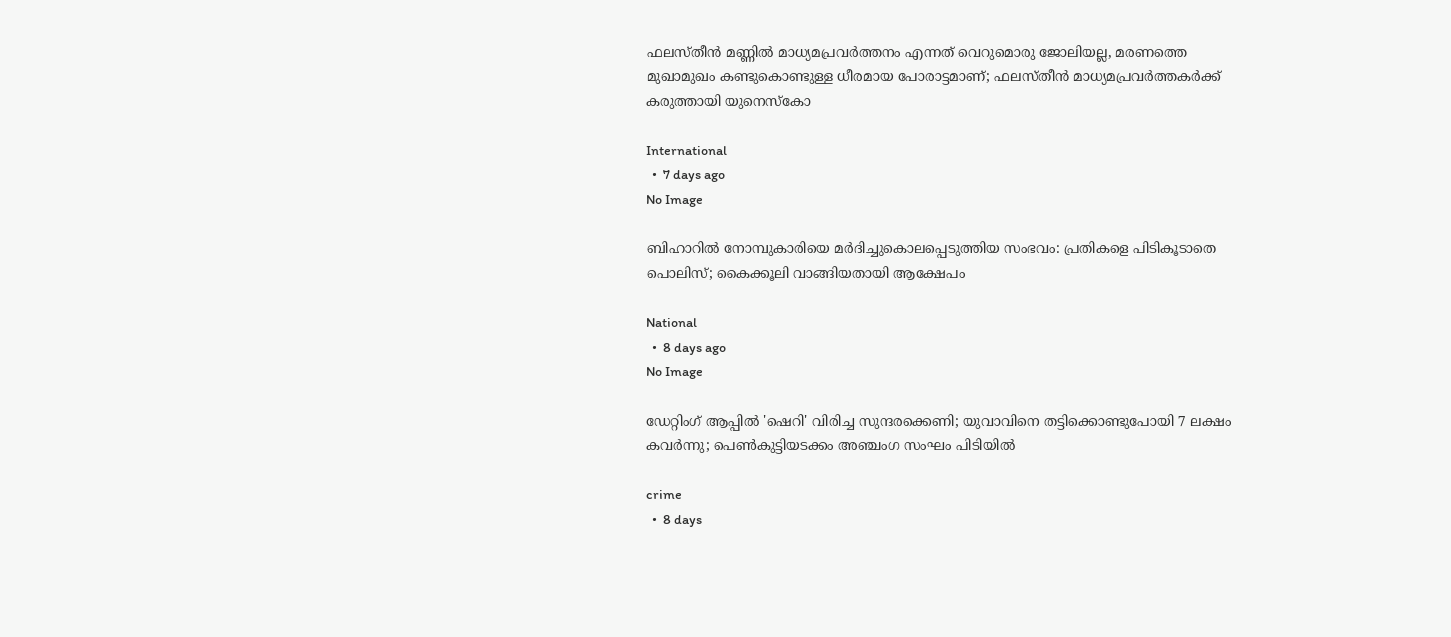ഫലസ്തീൻ മണ്ണിൽ മാധ്യമപ്രവർത്തനം എന്നത് വെറുമൊരു ജോലിയല്ല, മരണത്തെ മുഖാമുഖം കണ്ടുകൊണ്ടുള്ള ധീരമായ പോരാട്ടമാണ്; ഫലസ്തീൻ മാധ്യമപ്രവർത്തകർക്ക് കരുത്തായി യുനെസ്കോ

International
  •  7 days ago
No Image

ബിഹാറിൽ നോമ്പുകാരിയെ മർദിച്ചുകൊലപ്പെടുത്തിയ സംഭവം: പ്രതികളെ പിടികൂടാതെ പൊലിസ്; കൈക്കൂലി വാങ്ങിയതായി ആക്ഷേപം

National
  •  8 days ago
No Image

ഡേറ്റിംഗ് ആപ്പിൽ 'ഷെറി' വിരിച്ച സുന്ദരക്കെണി; യുവാവിനെ തട്ടിക്കൊണ്ടുപോയി 7 ലക്ഷം കവർന്നു; പെൺകുട്ടിയടക്കം അഞ്ചംഗ സംഘം പിടിയിൽ

crime
  •  8 days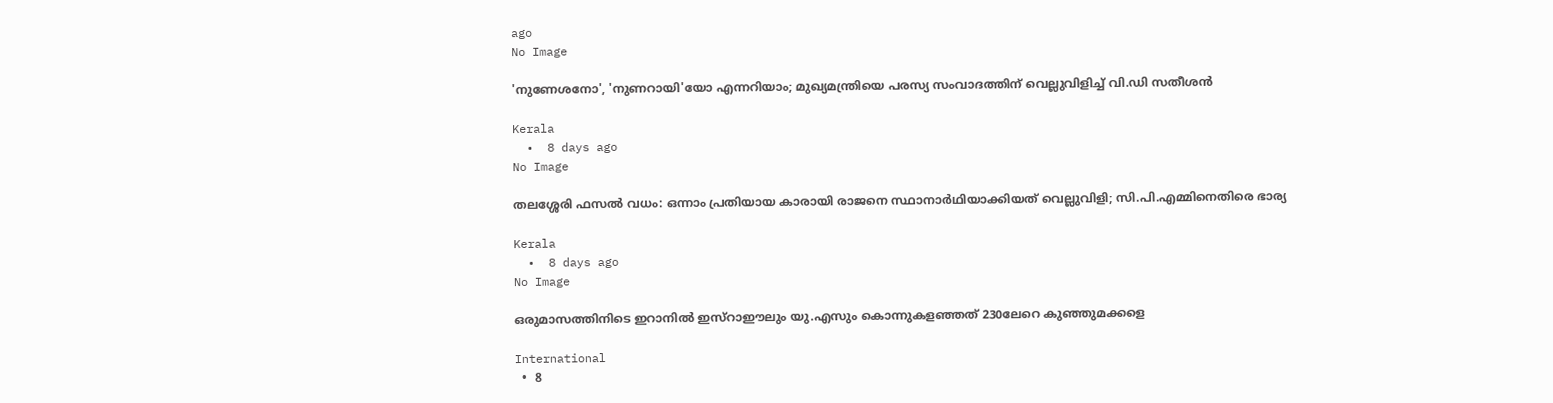ago
No Image

'നുണേശനോ', 'നുണറായി'യോ എന്നറിയാം; മുഖ്യമന്ത്രിയെ പരസ്യ സംവാദത്തിന് വെല്ലുവിളിച്ച് വി.ഡി സതീശന്‍

Kerala
  •  8 days ago
No Image

തലശ്ശേരി ഫസൽ വധം: ഒന്നാം പ്രതിയായ കാരായി രാജനെ സ്ഥാനാർഥിയാക്കിയത് വെല്ലുവിളി; സി.പി.എമ്മിനെതിരെ ഭാര്യ

Kerala
  •  8 days ago
No Image

ഒരുമാസത്തിനിടെ ഇറാനില്‍ ഇസ്‌റാഈലും യു.എസും കൊന്നുകളഞ്ഞത് 230ലേറെ കുഞ്ഞുമക്കളെ

International
  •  8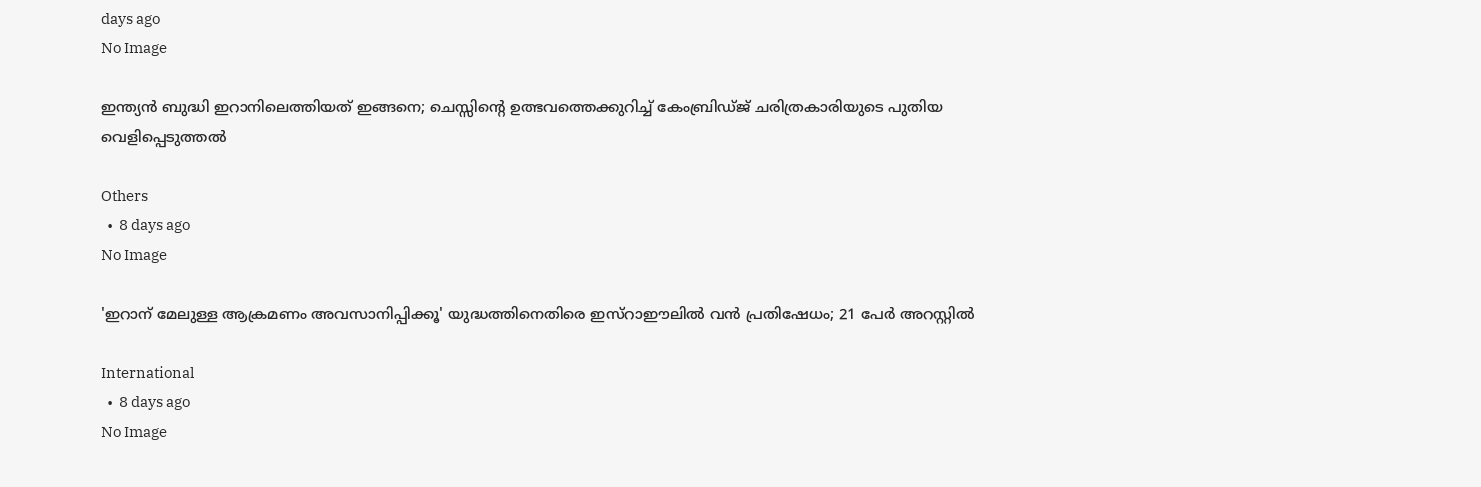days ago
No Image

ഇന്ത്യൻ ബുദ്ധി ഇറാനിലെത്തിയത് ഇങ്ങനെ; ചെസ്സിന്റെ ഉത്ഭവത്തെക്കുറിച്ച് കേംബ്രിഡ്ജ് ചരിത്രകാരിയുടെ പുതിയ വെളിപ്പെടുത്തൽ

Others
  •  8 days ago
No Image

'ഇറാന് മേലുള്ള ആക്രമണം അവസാനിപ്പിക്കൂ' യുദ്ധത്തിനെതിരെ ഇസ്‌റാഈലില്‍ വന്‍ പ്രതിഷേധം; 21 പേര്‍ അറസ്റ്റില്‍

International
  •  8 days ago
No Image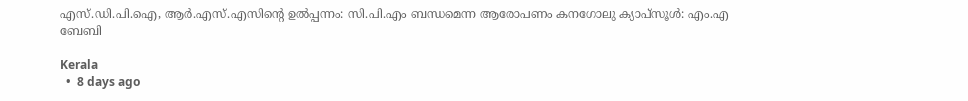എസ്.ഡി.പി.ഐ, ആര്‍.എസ്.എസിന്റെ ഉല്‍പ്പന്നം: സി.പി.എം ബന്ധമെന്ന ആരോപണം കനഗോലു ക്യാപ്‌സൂള്‍: എം.എ ബേബി

Kerala
  •  8 days ago